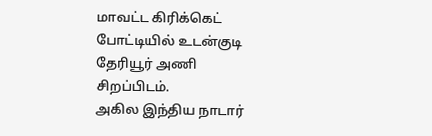மாவட்ட கிரிக்கெட் போட்டியில் உடன்குடி தேரியூர் அணி சிறப்பிடம்.
அகில இந்திய நாடார்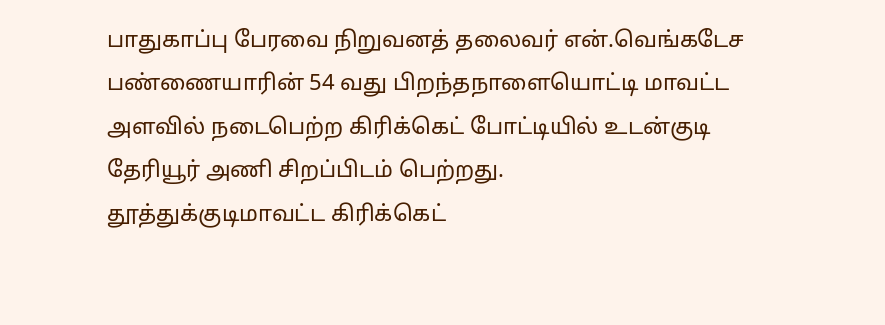பாதுகாப்பு பேரவை நிறுவனத் தலைவர் என்.வெங்கடேச பண்ணையாரின் 54 வது பிறந்தநாளையொட்டி மாவட்ட அளவில் நடைபெற்ற கிரிக்கெட் போட்டியில் உடன்குடி தேரியூர் அணி சிறப்பிடம் பெற்றது.
தூத்துக்குடிமாவட்ட கிரிக்கெட்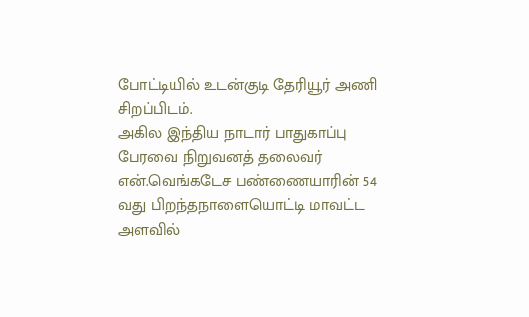போட்டியில் உடன்குடி தேரியூர் அணி சிறப்பிடம்.
அகில இந்திய நாடார் பாதுகாப்பு பேரவை நிறுவனத் தலைவர் என்.வெங்கடேச பண்ணையாரின் 54 வது பிறந்தநாளையொட்டி மாவட்ட அளவில்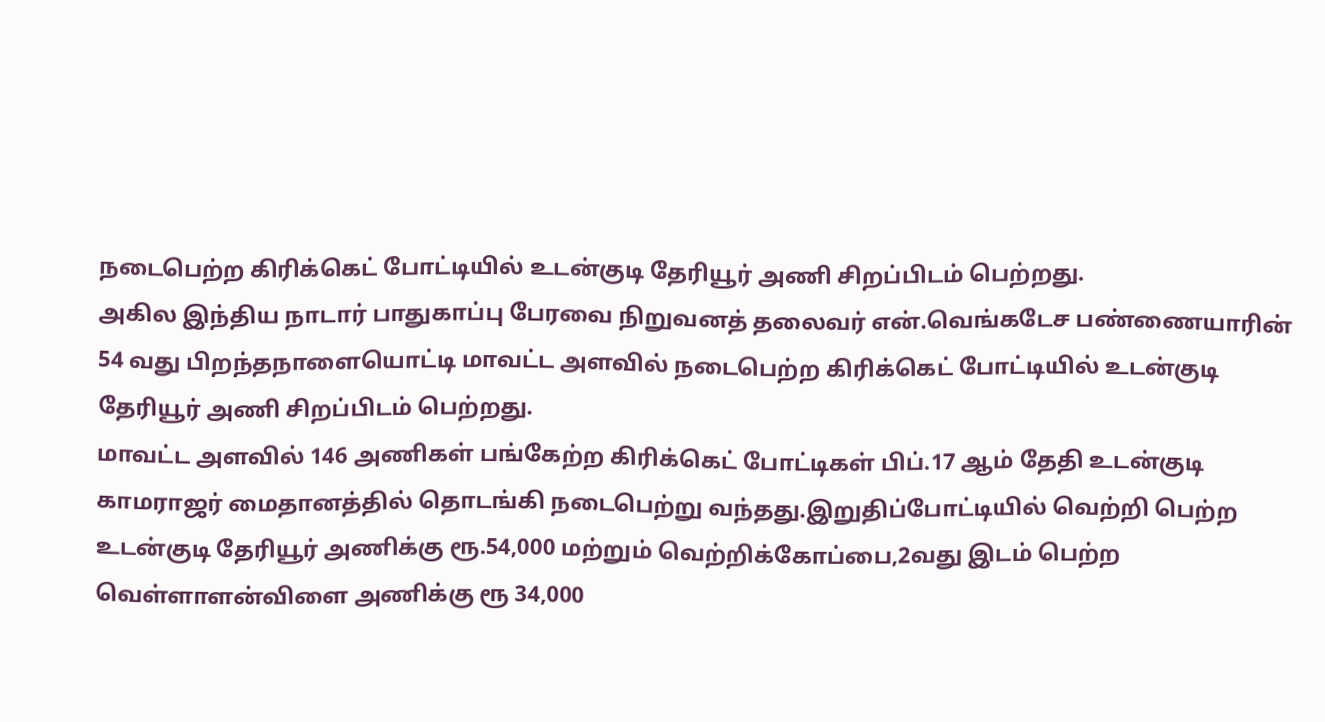நடைபெற்ற கிரிக்கெட் போட்டியில் உடன்குடி தேரியூர் அணி சிறப்பிடம் பெற்றது.
அகில இந்திய நாடார் பாதுகாப்பு பேரவை நிறுவனத் தலைவர் என்.வெங்கடேச பண்ணையாரின் 54 வது பிறந்தநாளையொட்டி மாவட்ட அளவில் நடைபெற்ற கிரிக்கெட் போட்டியில் உடன்குடி தேரியூர் அணி சிறப்பிடம் பெற்றது.
மாவட்ட அளவில் 146 அணிகள் பங்கேற்ற கிரிக்கெட் போட்டிகள் பிப்.17 ஆம் தேதி உடன்குடி காமராஜர் மைதானத்தில் தொடங்கி நடைபெற்று வந்தது.இறுதிப்போட்டியில் வெற்றி பெற்ற உடன்குடி தேரியூர் அணிக்கு ரூ.54,000 மற்றும் வெற்றிக்கோப்பை,2வது இடம் பெற்ற வெள்ளாளன்விளை அணிக்கு ரூ 34,000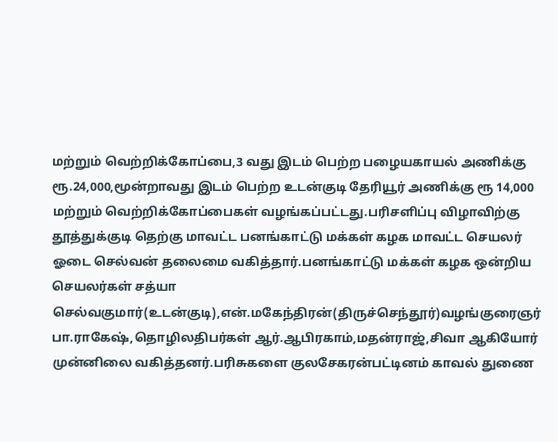மற்றும் வெற்றிக்கோப்பை,3 வது இடம் பெற்ற பழையகாயல் அணிக்கு ரூ.24,000,மூன்றாவது இடம் பெற்ற உடன்குடி தேரியூர் அணிக்கு ரூ 14,000 மற்றும் வெற்றிக்கோப்பைகள் வழங்கப்பட்டது.பரிசளிப்பு விழாவிற்கு தூத்துக்குடி தெற்கு மாவட்ட பனங்காட்டு மக்கள் கழக மாவட்ட செயலர் ஓடை செல்வன் தலைமை வகித்தார்.பனங்காட்டு மக்கள் கழக ஒன்றிய செயலர்கள் சத்யா செல்வகுமார்(உடன்குடி),என்.மகேந்திரன்(திருச்செந்தூர்)வழங்குரைஞர் பா.ராகேஷ்,தொழிலதிபர்கள் ஆர்.ஆபிரகாம்,மதன்ராஜ்,சிவா ஆகியோர் முன்னிலை வகித்தனர்.பரிசுகளை குலசேகரன்பட்டினம் காவல் துணை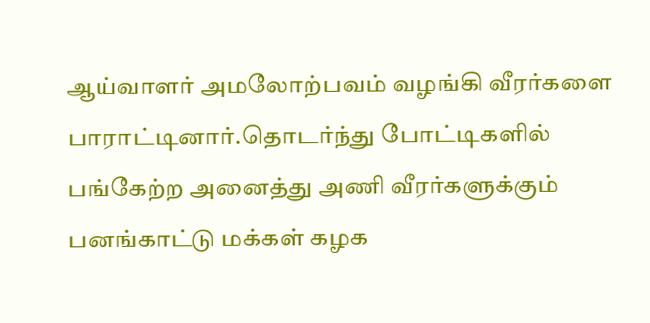ஆய்வாளர் அமலோற்பவம் வழங்கி வீரர்களை பாராட்டினார்.தொடர்ந்து போட்டிகளில் பங்கேற்ற அனைத்து அணி வீரர்களுக்கும் பனங்காட்டு மக்கள் கழக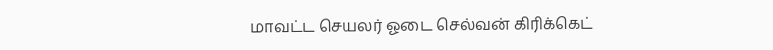மாவட்ட செயலர் ஓடை செல்வன் கிரிக்கெட்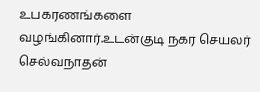உபகரணங்களை வழங்கினார்.உடன்குடி நகர செயலர் செல்வநாதன்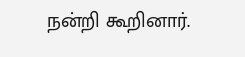நன்றி கூறினார்.